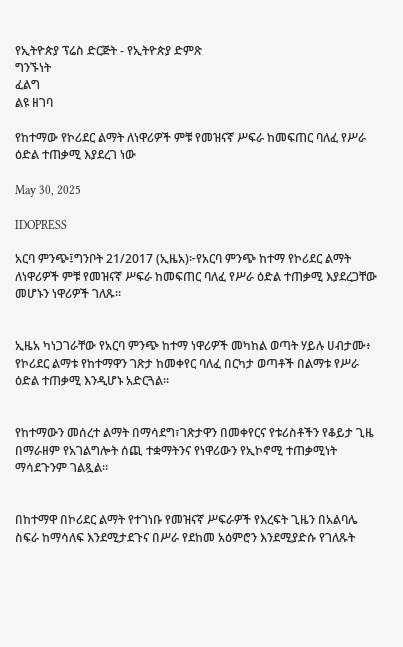የኢትዮጵያ ፕሬስ ድርጅት - የኢትዮጵያ ድምጽ
ግንኙነት
ፈልግ
ልዩ ዘገባ

የከተማው የኮሪደር ልማት ለነዋሪዎች ምቹ የመዝናኛ ሥፍራ ከመፍጠር ባለፈ የሥራ ዕድል ተጠቃሚ እያደረገ ነው

May 30, 2025

IDOPRESS

አርባ ምንጭ፤ግንቦት 21/2017 (ኢዜአ)፦የአርባ ምንጭ ከተማ የኮሪደር ልማት ለነዋሪዎች ምቹ የመዝናኛ ሥፍራ ከመፍጠር ባለፈ የሥራ ዕድል ተጠቃሚ እያደረጋቸው መሆኑን ነዋሪዎች ገለጹ።


ኢዜአ ካነጋገራቸው የአርባ ምንጭ ከተማ ነዋሪዎች መካከል ወጣት ሃይሉ ሀብታሙ፥ የኮሪደር ልማቱ የከተማዋን ገጽታ ከመቀየር ባለፈ በርካታ ወጣቶች በልማቱ የሥራ ዕድል ተጠቃሚ እንዲሆኑ አድርጓል።


የከተማውን መሰረተ ልማት በማሳደግ፣ገጽታዋን በመቀየርና የቱሪስቶችን የቆይታ ጊዜ በማራዘም የአገልግሎት ሰጪ ተቋማትንና የነዋሪውን የኢኮኖሚ ተጠቃሚነት ማሳደጉንም ገልጿል።


በከተማዋ በኮሪደር ልማት የተገነቡ የመዝናኛ ሥፍራዎች የእረፍት ጊዜን በአልባሌ ስፍራ ከማሳለፍ እንደሚታደጉና በሥራ የደከመ አዕምሮን እንደሚያድሱ የገለጹት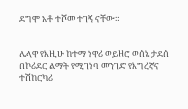ደግሞ አቶ ተሾመ ተገኝ ናቸው።


ሌላዋ የእዚሁ ከተማ ነዋሪ ወይዘሮ ወሰኔ ታደሰ በኮሪደር ልማት የሚገነባ መንገድ የእግረኛና ተሽከርካሪ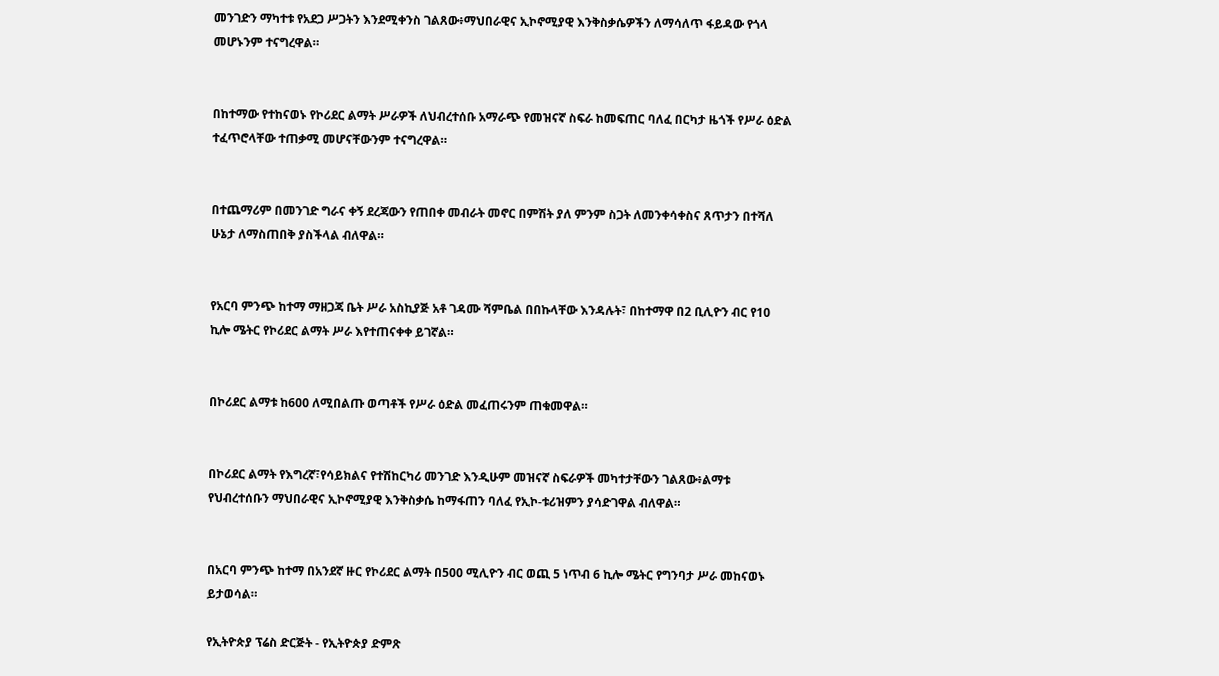መንገድን ማካተቱ የአደጋ ሥጋትን እንደሚቀንስ ገልጸው፥ማህበራዊና ኢኮኖሚያዊ እንቅስቃሴዎችን ለማሳለጥ ፋይዳው የጎላ መሆኑንም ተናግረዋል።


በከተማው የተከናወኑ የኮሪደር ልማት ሥራዎች ለህብረተሰቡ አማራጭ የመዝናኛ ስፍራ ከመፍጠር ባለፈ በርካታ ዜጎች የሥራ ዕድል ተፈጥሮላቸው ተጠቃሚ መሆናቸውንም ተናግረዋል።


በተጨማሪም በመንገድ ግራና ቀኝ ደረጃውን የጠበቀ መብራት መኖር በምሽት ያለ ምንም ስጋት ለመንቀሳቀስና ጸጥታን በተሻለ ሁኔታ ለማስጠበቅ ያስችላል ብለዋል።


የአርባ ምንጭ ከተማ ማዘጋጃ ቤት ሥራ አስኪያጅ አቶ ገዳሙ ሻምቤል በበኩላቸው እንዳሉት፣ በከተማዋ በ2 ቢሊዮን ብር የ10 ኪሎ ሜትር የኮሪደር ልማት ሥራ እየተጠናቀቀ ይገኛል።


በኮሪደር ልማቱ ከ600 ለሚበልጡ ወጣቶች የሥራ ዕድል መፈጠሩንም ጠቁመዋል።


በኮሪደር ልማት የእግረኛ፣የሳይክልና የተሽከርካሪ መንገድ እንዲሁም መዝናኛ ስፍራዎች መካተታቸውን ገልጸው፥ልማቱ የህብረተሰቡን ማህበራዊና ኢኮኖሚያዊ እንቅስቃሴ ከማፋጠን ባለፈ የኢኮ-ቱሪዝምን ያሳድገዋል ብለዋል።


በአርባ ምንጭ ከተማ በአንደኛ ዙር የኮሪደር ልማት በ500 ሚሊዮን ብር ወጪ 5 ነጥብ 6 ኪሎ ሜትር የግንባታ ሥራ መከናወኑ ይታወሳል።

የኢትዮጵያ ፕሬስ ድርጅት - የኢትዮጵያ ድምጽ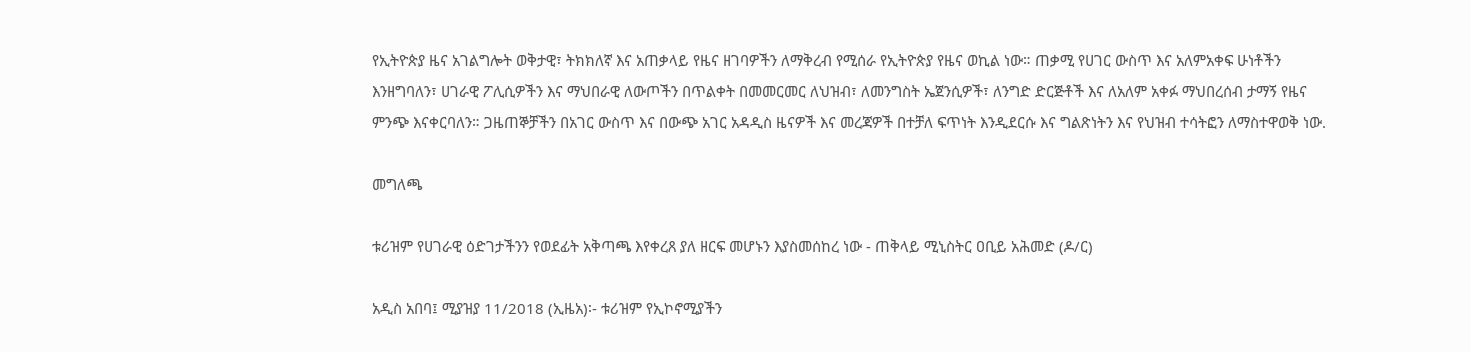የኢትዮጵያ ዜና አገልግሎት ወቅታዊ፣ ትክክለኛ እና አጠቃላይ የዜና ዘገባዎችን ለማቅረብ የሚሰራ የኢትዮጵያ የዜና ወኪል ነው። ጠቃሚ የሀገር ውስጥ እና አለምአቀፍ ሁነቶችን እንዘግባለን፣ ሀገራዊ ፖሊሲዎችን እና ማህበራዊ ለውጦችን በጥልቀት በመመርመር ለህዝብ፣ ለመንግስት ኤጀንሲዎች፣ ለንግድ ድርጅቶች እና ለአለም አቀፉ ማህበረሰብ ታማኝ የዜና ምንጭ እናቀርባለን። ጋዜጠኞቻችን በአገር ውስጥ እና በውጭ አገር አዳዲስ ዜናዎች እና መረጃዎች በተቻለ ፍጥነት እንዲደርሱ እና ግልጽነትን እና የህዝብ ተሳትፎን ለማስተዋወቅ ነው.

መግለጫ

ቱሪዝም የሀገራዊ ዕድገታችንን የወደፊት አቅጣጫ እየቀረጸ ያለ ዘርፍ መሆኑን እያስመሰከረ ነው - ጠቅላይ ሚኒስትር ዐቢይ አሕመድ (ዶ/ር)

አዲስ አበባ፤ ሚያዝያ 11/2018 (ኢዜአ)፡- ቱሪዝም የኢኮኖሚያችን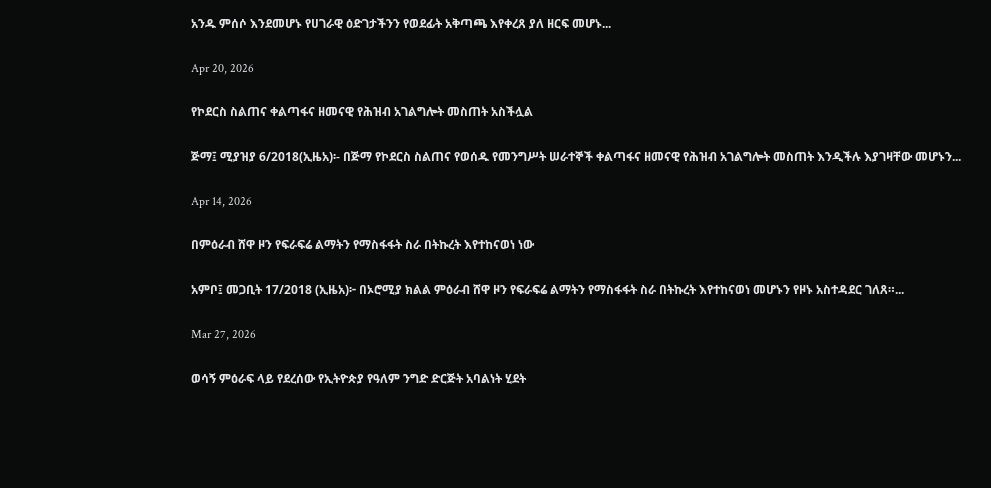አንዱ ምሰሶ እንደመሆኑ የሀገራዊ ዕድገታችንን የወደፊት አቅጣጫ እየቀረጸ ያለ ዘርፍ መሆኑ...

Apr 20, 2026

የኮደርስ ስልጠና ቀልጣፋና ዘመናዊ የሕዝብ አገልግሎት መስጠት አስችሏል

ጅማ፤ ሚያዝያ 6/2018(ኢዜአ)፡- በጅማ የኮደርስ ስልጠና የወሰዱ የመንግሥት ሠራተኞች ቀልጣፋና ዘመናዊ የሕዝብ አገልግሎት መስጠት እንዲችሉ እያገዛቸው መሆኑን...

Apr 14, 2026

በምዕራብ ሸዋ ዞን የፍራፍሬ ልማትን የማስፋፋት ስራ በትኩረት እየተከናወነ ነው

አምቦ፤ መጋቢት 17/2018 (ኢዜአ)፦ በኦሮሚያ ክልል ምዕራብ ሸዋ ዞን የፍራፍሬ ልማትን የማስፋፋት ስራ በትኩረት እየተከናወነ መሆኑን የዞኑ አስተዳደር ገለጸ።...

Mar 27, 2026

ወሳኝ ምዕራፍ ላይ የደረሰው የኢትዮጵያ የዓለም ንግድ ድርጅት አባልነት ሂደት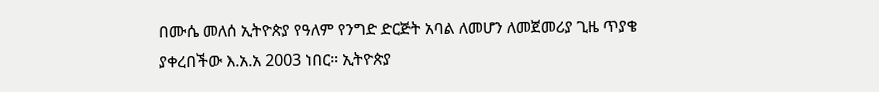በሙሴ መለሰ ኢትዮጵያ የዓለም የንግድ ድርጅት አባል ለመሆን ለመጀመሪያ ጊዜ ጥያቄ ያቀረበችው እ.አ.አ 2003 ነበር። ኢትዮጵያ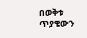በወቅቱ ጥያቄውን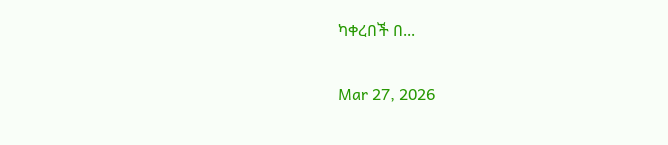ካቀረበች በ...

Mar 27, 2026